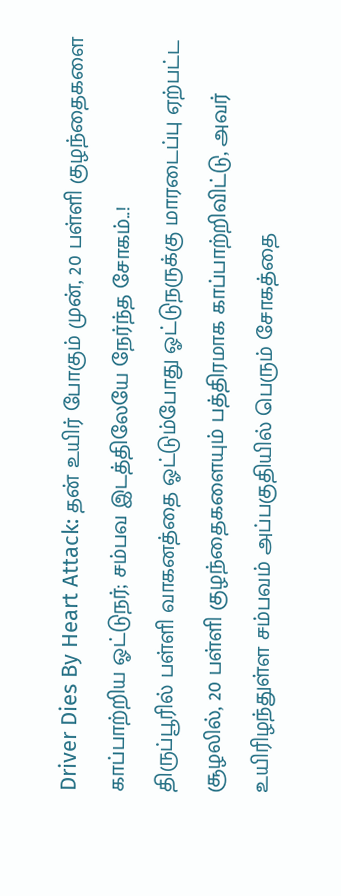Driver Dies By Heart Attack: தன் உயிர் போகும் முன், 20 பள்ளி குழந்தைகளை காப்பாற்றிய ஓட்டுநர்; சம்பவ இடத்திலேயே நேர்ந்த சோகம்..!
திருப்பூரில் பள்ளி வாகனத்தை ஓட்டும்போது ஓட்டுநருக்கு மாரடைப்பு ஏற்பட்ட சூழலில், 20 பள்ளி குழந்தைகளையும் பத்திரமாக காப்பாற்றிவிட்டு, அவர் உயிரிழந்துள்ள சம்பவம் அப்பகுதியில் பெரும் சோகத்தை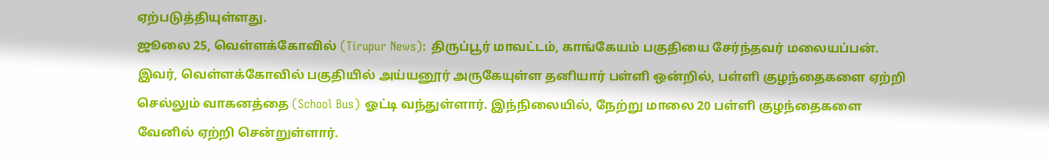ஏற்படுத்தியுள்ளது.
ஜூலை 25, வெள்ளக்கோவில் (Tirupur News): திருப்பூர் மாவட்டம், காங்கேயம் பகுதியை சேர்ந்தவர் மலையப்பன். இவர், வெள்ளக்கோவில் பகுதியில் அய்யனூர் அருகேயுள்ள தனியார் பள்ளி ஒன்றில், பள்ளி குழந்தைகளை ஏற்றி செல்லும் வாகனத்தை (School Bus) ஓட்டி வந்துள்ளார். இந்நிலையில், நேற்று மாலை 20 பள்ளி குழந்தைகளை வேனில் ஏற்றி சென்றுள்ளார்.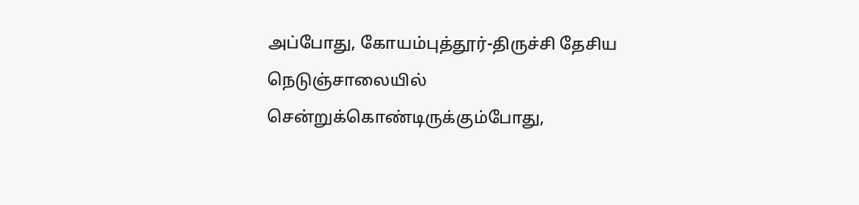அப்போது, கோயம்புத்தூர்-திருச்சி தேசிய நெடுஞ்சாலையில் சென்றுக்கொண்டிருக்கும்போது,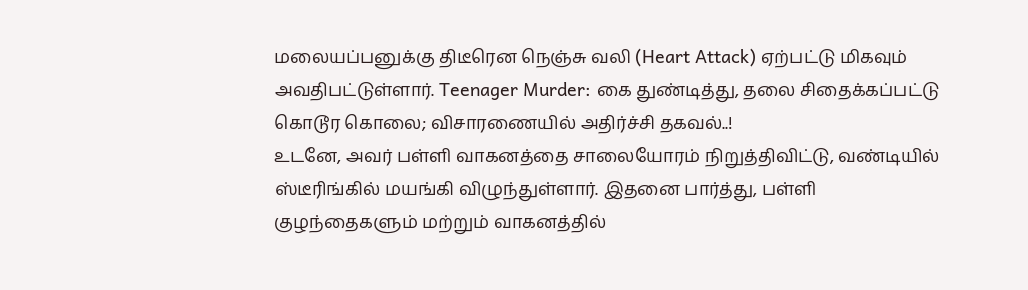மலையப்பனுக்கு திடீரென நெஞ்சு வலி (Heart Attack) ஏற்பட்டு மிகவும் அவதிபட்டுள்ளார். Teenager Murder: கை துண்டித்து, தலை சிதைக்கப்பட்டு கொடூர கொலை; விசாரணையில் அதிர்ச்சி தகவல்..!
உடனே, அவர் பள்ளி வாகனத்தை சாலையோரம் நிறுத்திவிட்டு, வண்டியில் ஸ்டீரிங்கில் மயங்கி விழுந்துள்ளார். இதனை பார்த்து, பள்ளி குழந்தைகளும் மற்றும் வாகனத்தில்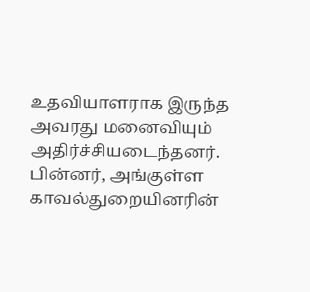உதவியாளராக இருந்த அவரது மனைவியும் அதிர்ச்சியடைந்தனர். பின்னர், அங்குள்ள காவல்துறையினரின்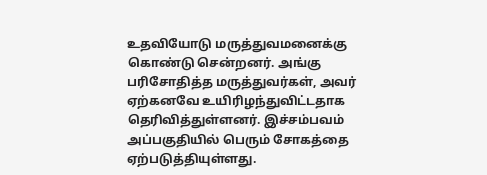உதவியோடு மருத்துவமனைக்கு கொண்டு சென்றனர். அங்கு பரிசோதித்த மருத்துவர்கள், அவர் ஏற்கனவே உயிரிழந்துவிட்டதாக தெரிவித்துள்ளனர். இச்சம்பவம் அப்பகுதியில் பெரும் சோகத்தை ஏற்படுத்தியுள்ளது.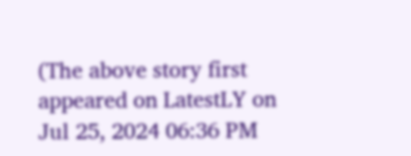(The above story first appeared on LatestLY on Jul 25, 2024 06:36 PM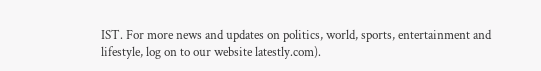IST. For more news and updates on politics, world, sports, entertainment and lifestyle, log on to our website latestly.com).